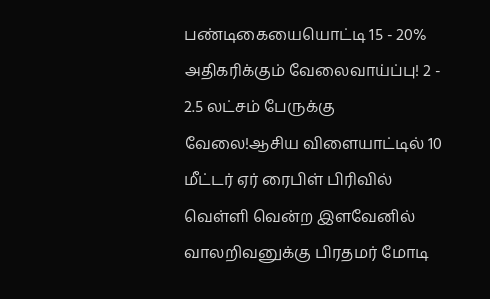பண்டிகையையொட்டி 15 - 20% அதிகரிக்கும் வேலைவாய்ப்பு! 2 - 2.5 லட்சம் பேருக்கு வேலை!ஆசிய விளையாட்டில் 10 மீட்டர் ஏர் ரைபிள் பிரிவில் வெள்ளி வென்ற இளவேனில் வாலறிவனுக்கு பிரதமர் மோடி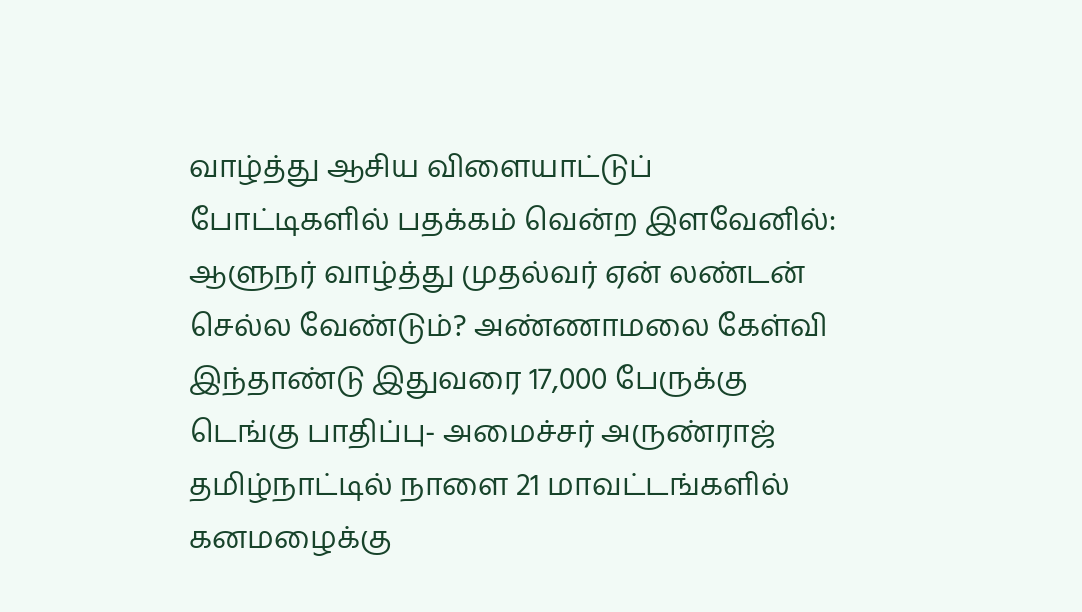வாழ்த்து ஆசிய விளையாட்டுப் போட்டிகளில் பதக்கம் வென்ற இளவேனில்: ஆளுநர் வாழ்த்து முதல்வர் ஏன் லண்டன் செல்ல வேண்டும்? அண்ணாமலை கேள்வி இந்தாண்டு இதுவரை 17,000 பேருக்கு டெங்கு பாதிப்பு- அமைச்சர் அருண்ராஜ் தமிழ்நாட்டில் நாளை 21 மாவட்டங்களில் கனமழைக்கு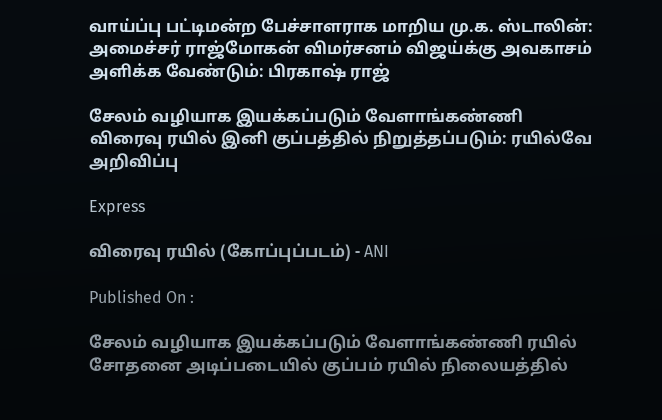வாய்ப்பு பட்டிமன்ற பேச்சாளராக மாறிய மு.க. ஸ்டாலின்: அமைச்சர் ராஜ்மோகன் விமர்சனம் விஜய்க்கு அவகாசம் அளிக்க வேண்டும்: பிரகாஷ் ராஜ்

சேலம் வழியாக இயக்கப்படும் வேளாங்கண்ணி விரைவு ரயில் இனி குப்பத்தில் நிறுத்தப்படும்: ரயில்வே அறிவிப்பு

Express

விரைவு ரயில் (கோப்புப்படம்) - ANI

Published On :

சேலம் வழியாக இயக்கப்படும் வேளாங்கண்ணி ரயில் சோதனை அடிப்படையில் குப்பம் ரயில் நிலையத்தில்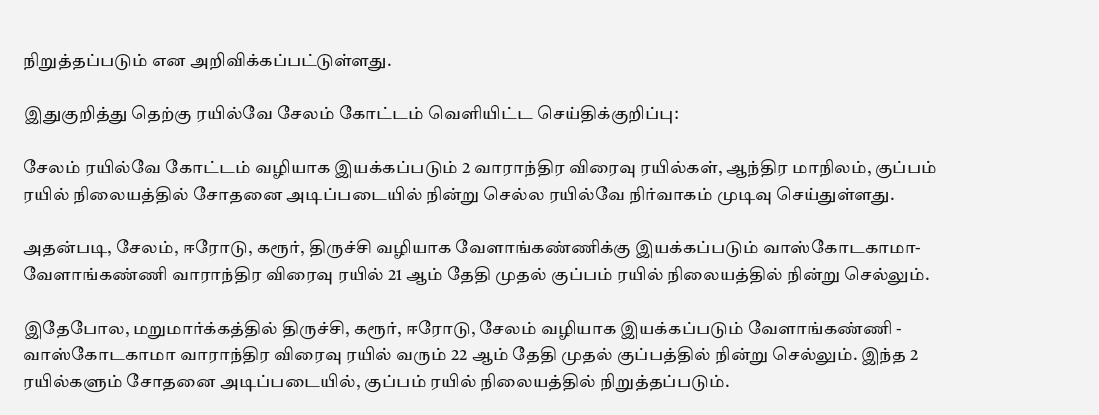நிறுத்தப்படும் என அறிவிக்கப்பட்டுள்ளது.

இதுகுறித்து தெற்கு ரயில்வே சேலம் கோட்டம் வெளியிட்ட செய்திக்குறிப்பு:

சேலம் ரயில்வே கோட்டம் வழியாக இயக்கப்படும் 2 வாராந்திர விரைவு ரயில்கள், ஆந்திர மாநிலம், குப்பம் ரயில் நிலையத்தில் சோதனை அடிப்படையில் நின்று செல்ல ரயில்வே நிர்வாகம் முடிவு செய்துள்ளது.

அதன்படி, சேலம், ஈரோடு, கரூர், திருச்சி வழியாக வேளாங்கண்ணிக்கு இயக்கப்படும் வாஸ்கோடகாமா-வேளாங்கண்ணி வாராந்திர விரைவு ரயில் 21 ஆம் தேதி முதல் குப்பம் ரயில் நிலையத்தில் நின்று செல்லும்.

இதேபோல, மறுமார்க்கத்தில் திருச்சி, கரூர், ஈரோடு, சேலம் வழியாக இயக்கப்படும் வேளாங்கண்ணி - வாஸ்கோடகாமா வாராந்திர விரைவு ரயில் வரும் 22 ஆம் தேதி முதல் குப்பத்தில் நின்று செல்லும். இந்த 2 ரயில்களும் சோதனை அடிப்படையில், குப்பம் ரயில் நிலையத்தில் நிறுத்தப்படும்.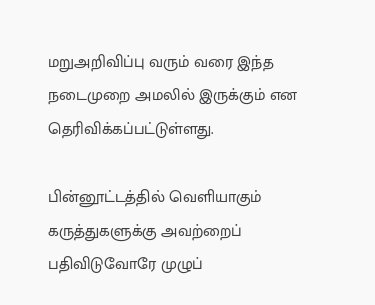மறுஅறிவிப்பு வரும் வரை இந்த நடைமுறை அமலில் இருக்கும் என தெரிவிக்கப்பட்டுள்ளது.

பின்னூட்டத்தில் வெளியாகும் கருத்துகளுக்கு அவற்றைப் பதிவிடுவோரே முழுப்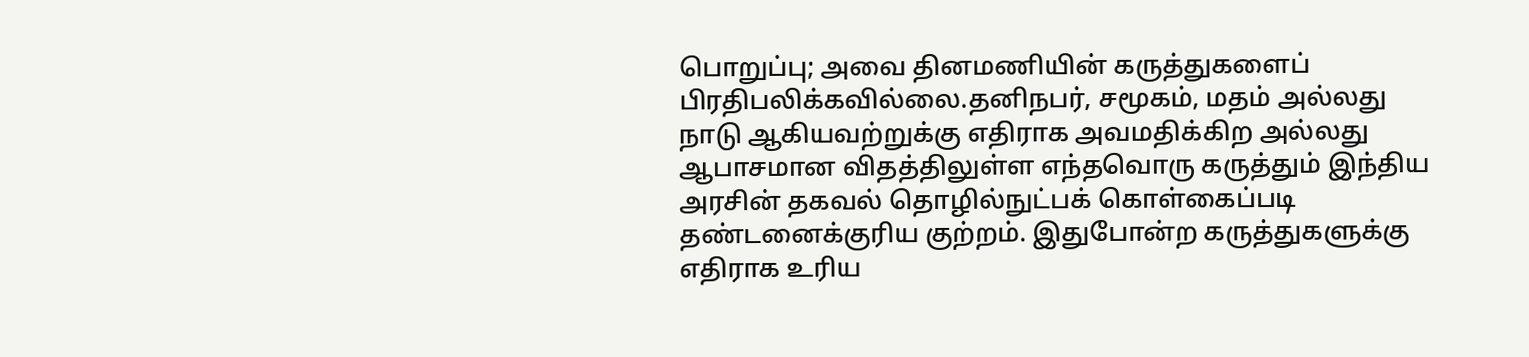பொறுப்பு; அவை தினமணியின் கருத்துகளைப் பிரதிபலிக்கவில்லை.தனிநபர், சமூகம், மதம் அல்லது நாடு ஆகியவற்றுக்கு எதிராக அவமதிக்கிற அல்லது ஆபாசமான விதத்திலுள்ள எந்தவொரு கருத்தும் இந்திய அரசின் தகவல் தொழில்நுட்பக் கொள்கைப்படி தண்டனைக்குரிய குற்றம். இதுபோன்ற கருத்துகளுக்கு எதிராக உரிய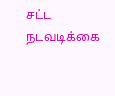சட்ட நடவடிக்கை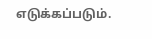எடுக்கப்படும்.